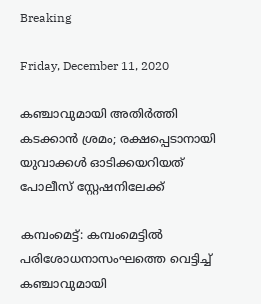Breaking

Friday, December 11, 2020

കഞ്ചാവുമായി അതിർത്തി കടക്കാൻ ശ്രമം; രക്ഷപ്പെടാനായി യുവാക്കൾ ഓടിക്കയറിയത് പോലീസ് സ്റ്റേഷനിലേക്ക്

കമ്പംമെട്ട്: കമ്പംമെട്ടിൽ പരിശോധനാസംഘത്തെ വെട്ടിച്ച് കഞ്ചാവുമായി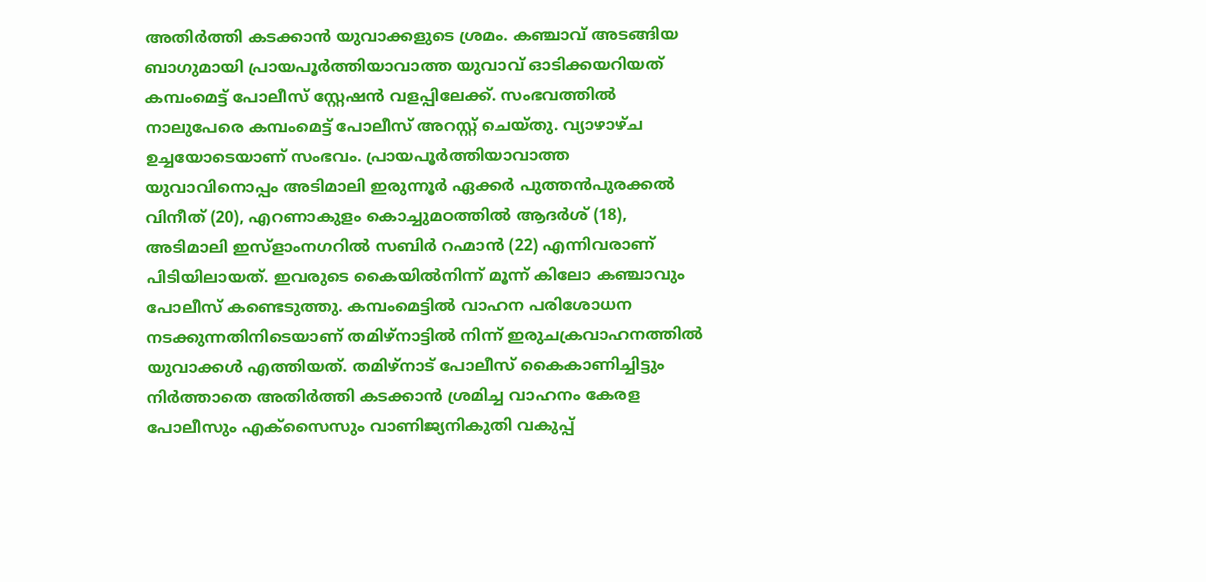അതിർത്തി കടക്കാൻ യുവാക്കളുടെ ശ്രമം. കഞ്ചാവ് അടങ്ങിയ ബാഗുമായി പ്രായപൂർത്തിയാവാത്ത യുവാവ് ഓടിക്കയറിയത് കമ്പംമെട്ട് പോലീസ് സ്റ്റേഷൻ വളപ്പിലേക്ക്. സംഭവത്തിൽ നാലുപേരെ കമ്പംമെട്ട് പോലീസ് അറസ്റ്റ് ചെയ്തു. വ്യാഴാഴ്ച ഉച്ചയോടെയാണ് സംഭവം. പ്രായപൂർത്തിയാവാത്ത യുവാവിനൊപ്പം അടിമാലി ഇരുന്നൂർ ഏക്കർ പുത്തൻപുരക്കൽ വിനീത് (20), എറണാകുളം കൊച്ചുമഠത്തിൽ ആദർശ് (18), അടിമാലി ഇസ്ളാംനഗറിൽ സബിർ റഹ്മാൻ (22) എന്നിവരാണ് പിടിയിലായത്. ഇവരുടെ കൈയിൽനിന്ന് മൂന്ന് കിലോ കഞ്ചാവും പോലീസ് കണ്ടെടുത്തു. കമ്പംമെട്ടിൽ വാഹന പരിശോധന നടക്കുന്നതിനിടെയാണ് തമിഴ്നാട്ടിൽ നിന്ന് ഇരുചക്രവാഹനത്തിൽ യുവാക്കൾ എത്തിയത്. തമിഴ്നാട് പോലീസ് കൈകാണിച്ചിട്ടും നിർത്താതെ അതിർത്തി കടക്കാൻ ശ്രമിച്ച വാഹനം കേരള പോലീസും എക്സൈസും വാണിജ്യനികുതി വകുപ്പ്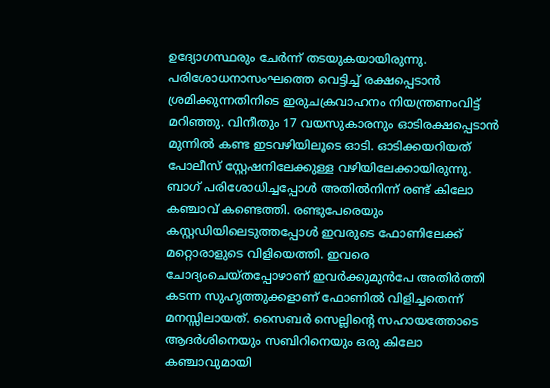ഉദ്യോഗസ്ഥരും ചേർന്ന് തടയുകയായിരുന്നു. പരിശോധനാസംഘത്തെ വെട്ടിച്ച് രക്ഷപ്പെടാൻ ശ്രമിക്കുന്നതിനിടെ ഇരുചക്രവാഹനം നിയന്ത്രണംവിട്ട് മറിഞ്ഞു. വിനീതും 17 വയസുകാരനും ഓടിരക്ഷപ്പെടാൻ മുന്നിൽ കണ്ട ഇടവഴിയിലൂടെ ഓടി. ഓടിക്കയറിയത് പോലീസ് സ്റ്റേഷനിലേക്കുള്ള വഴിയിലേക്കായിരുന്നു. ബാഗ് പരിശോധിച്ചപ്പോൾ അതിൽനിന്ന് രണ്ട് കിലോ കഞ്ചാവ് കണ്ടെത്തി. രണ്ടുപേരെയും കസ്റ്റഡിയിലെടുത്തപ്പോൾ ഇവരുടെ ഫോണിലേക്ക് മറ്റൊരാളുടെ വിളിയെത്തി. ഇവരെ ചോദ്യംചെയ്തപ്പോഴാണ് ഇവർക്കുമുൻപേ അതിർത്തി കടന്ന സുഹൃത്തുക്കളാണ് ഫോണിൽ വിളിച്ചതെന്ന് മനസ്സിലായത്. സൈബർ സെല്ലിന്റെ സഹായത്തോടെ ആദർശിനെയും സബിറിനെയും ഒരു കിലോ കഞ്ചാവുമായി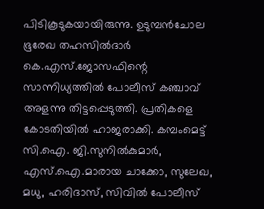പിടികൂടുകയായിരുന്നു. ഉടുമ്പൻചോല ഭൂരേഖ തഹസിൽദാർ കെ.എസ്.ജോസഫിന്റെ സാന്നിധ്യത്തിൽ പോലീസ് കഞ്ചാവ് അളന്നു തിട്ടപ്പെടുത്തി. പ്രതികളെ കോടതിയിൽ ഹാജരാക്കി. കമ്പംമെട്ട് സി.ഐ. ജി.സുനിൽകുമാർ, എസ്.ഐ.മാരായ ചാക്കോ, സുലേഖ, മധു, ഹരിദാസ്, സിവിൽ പോലീസ്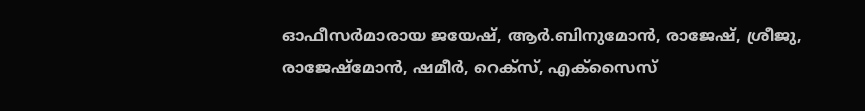ഓഫീസർമാരായ ജയേഷ്, ആർ.ബിനുമോൻ, രാജേഷ്, ശ്രീജു, രാജേഷ്മോൻ, ഷമീർ, റെക്സ്, എക്സൈസ്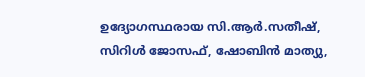ഉദ്യോഗസ്ഥരായ സി.ആർ.സതീഷ്, സിറിൾ ജോസഫ്, ഷോബിൻ മാത്യു,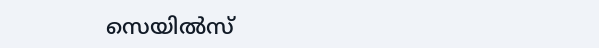സെയിൽസ്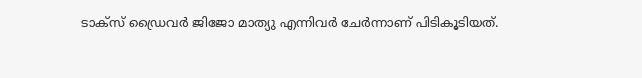ടാക്സ് ഡ്രൈവർ ജിജോ മാത്യു എന്നിവർ ചേർന്നാണ് പിടികൂടിയത്.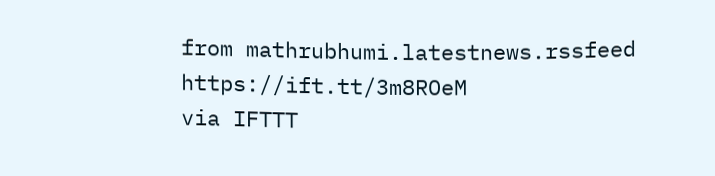from mathrubhumi.latestnews.rssfeed https://ift.tt/3m8ROeM
via IFTTT